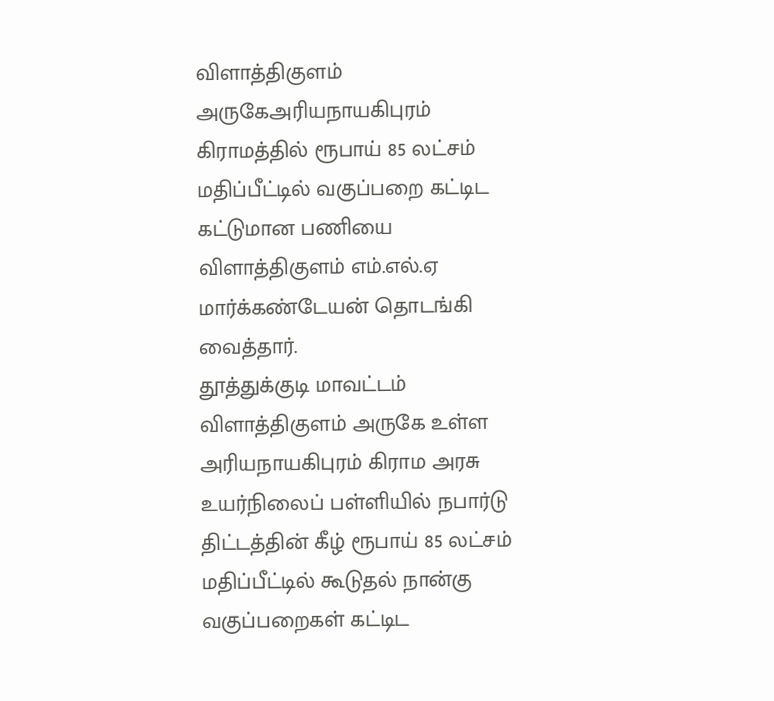விளாத்திகுளம் அருகேஅரியநாயகிபுரம் கிராமத்தில் ரூபாய் 85 லட்சம் மதிப்பீட்டில் வகுப்பறை கட்டிட கட்டுமான பணியை விளாத்திகுளம் எம்.எல்.ஏ மார்க்கண்டேயன் தொடங்கி வைத்தார்.
தூத்துக்குடி மாவட்டம் விளாத்திகுளம் அருகே உள்ள அரியநாயகிபுரம் கிராம அரசு உயர்நிலைப் பள்ளியில் நபார்டு திட்டத்தின் கீழ் ரூபாய் 85 லட்சம் மதிப்பீட்டில் கூடுதல் நான்கு வகுப்பறைகள் கட்டிட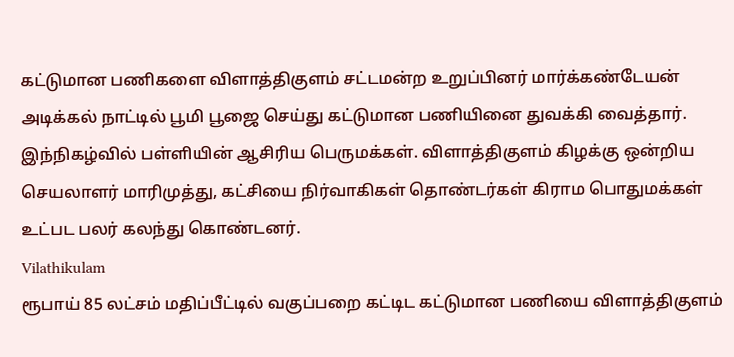கட்டுமான பணிகளை விளாத்திகுளம் சட்டமன்ற உறுப்பினர் மார்க்கண்டேயன் அடிக்கல் நாட்டில் பூமி பூஜை செய்து கட்டுமான பணியினை துவக்கி வைத்தார்.
இந்நிகழ்வில் பள்ளியின் ஆசிரிய பெருமக்கள். விளாத்திகுளம் கிழக்கு ஒன்றிய செயலாளர் மாரிமுத்து, கட்சியை நிர்வாகிகள் தொண்டர்கள் கிராம பொதுமக்கள் உட்பட பலர் கலந்து கொண்டனர்.
Vilathikulam
ரூபாய் 85 லட்சம் மதிப்பீட்டில் வகுப்பறை கட்டிட கட்டுமான பணியை விளாத்திகுளம்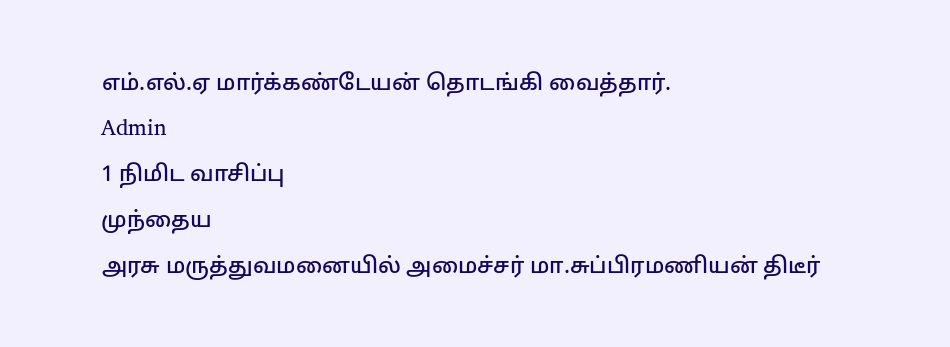எம்.எல்.ஏ மார்க்கண்டேயன் தொடங்கி வைத்தார்.
Admin
1 நிமிட வாசிப்பு
முந்தைய
அரசு மருத்துவமனையில் அமைச்சர் மா.சுப்பிரமணியன் திடீர்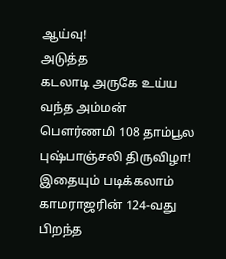ஆய்வு!
அடுத்த
கடலாடி அருகே உய்ய வந்த அம்மன் பௌர்ணமி 108 தாம்பூல புஷ்பாஞ்சலி திருவிழா!
இதையும் படிக்கலாம்
காமராஜரின் 124-வது பிறந்த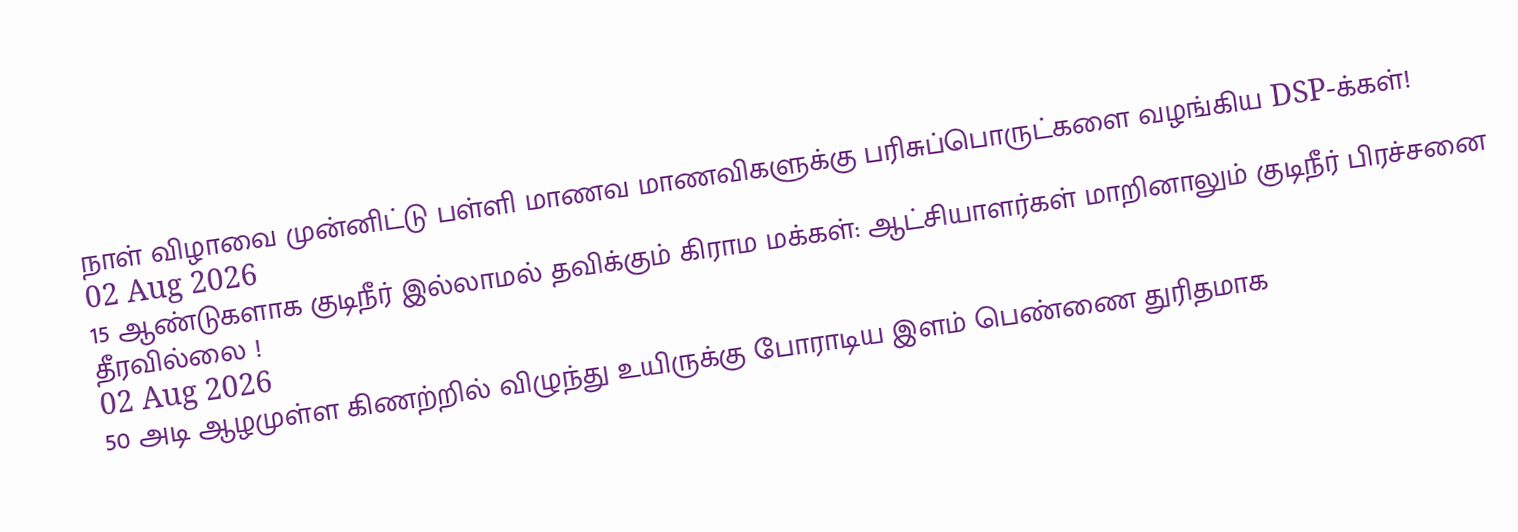நாள் விழாவை முன்னிட்டு பள்ளி மாணவ மாணவிகளுக்கு பரிசுப்பொருட்களை வழங்கிய DSP-க்கள்!
02 Aug 2026
15 ஆண்டுகளாக குடிநீர் இல்லாமல் தவிக்கும் கிராம மக்கள்: ஆட்சியாளர்கள் மாறினாலும் குடிநீர் பிரச்சனை தீரவில்லை !
02 Aug 2026
50 அடி ஆழமுள்ள கிணற்றில் விழுந்து உயிருக்கு போராடிய இளம் பெண்ணை துரிதமாக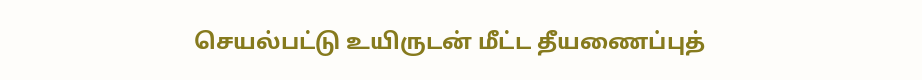செயல்பட்டு உயிருடன் மீட்ட தீயணைப்புத்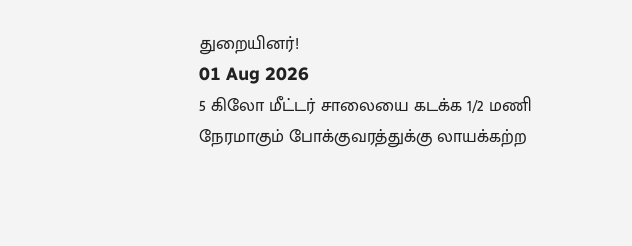துறையினர்!
01 Aug 2026
5 கிலோ மீட்டர் சாலையை கடக்க 1/2 மணி நேரமாகும் போக்குவரத்துக்கு லாயக்கற்ற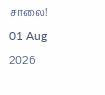சாலை!
01 Aug 2026